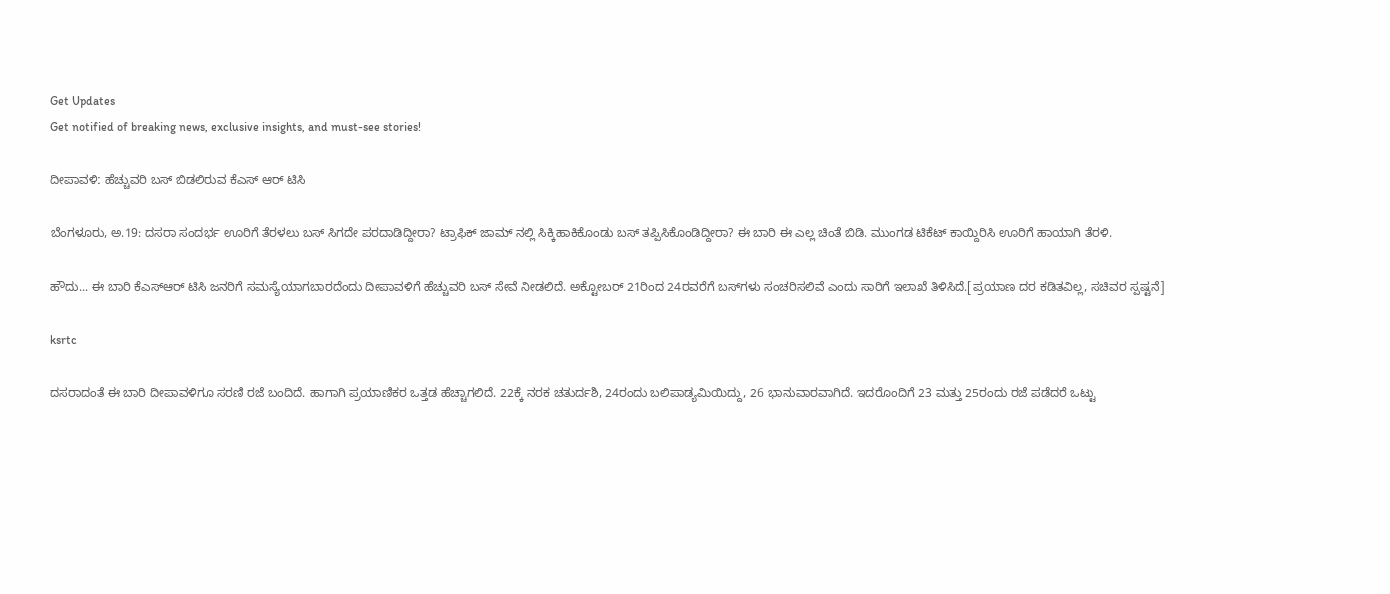Get Updates
Get notified of breaking news, exclusive insights, and must-see stories!

ದೀಪಾವಳಿː ಹೆಚ್ಚುವರಿ ಬಸ್‌ ಬಿಡಲಿರುವ ಕೆಎಸ್‌ ಆರ್ ಟಿಸಿ

ಬೆಂಗಳೂರು, ಅ.19: ದಸರಾ ಸಂದರ್ಭ ಊರಿಗೆ ತೆರಳಲು ಬಸ್‌ ಸಿಗದೇ ಪರದಾಡಿದ್ದೀರಾ? ಟ್ರಾಫಿಕ್ ಜಾಮ್ ನಲ್ಲಿ ಸಿಕ್ಕಿಹಾಕಿಕೊಂಡು ಬಸ್‌ ತಪ್ಪಿಸಿಕೊಂಡಿದ್ದೀರಾ? ಈ ಬಾರಿ ಈ ಎಲ್ಲ ಚಿಂತೆ ಬಿಡಿ. ಮುಂಗಡ ಟಿಕೆಟ್ ಕಾಯ್ದಿರಿಸಿ ಊರಿಗೆ ಹಾಯಾಗಿ ತೆರಳಿ.

ಹೌದು... ಈ ಬಾರಿ ಕೆಎಸ್‌ಆರ್ ಟಿಸಿ ಜನರಿಗೆ ಸಮಸ್ಯೆಯಾಗಬಾರದೆಂದು ದೀಪಾವಳಿಗೆ ಹೆಚ್ಚುವರಿ ಬಸ್ ಸೇವೆ ನೀಡಲಿದೆ. ಅಕ್ಟೋಬರ್ 21ರಿಂದ 24ರವರೆಗೆ ಬಸ್‌ಗಳು ಸಂಚರಿಸಲಿವೆ ಎಂದು ಸಾರಿಗೆ ಇಲಾಖೆ ತಿಳಿಸಿದೆ.[ಪ್ರಯಾಣ ದರ ಕಡಿತವಿಲ್ಲ, ಸಚಿವರ ಸ್ಪಷ್ಟನೆ]

ksrtc

ದಸರಾದಂತೆ ಈ ಬಾರಿ ದೀಪಾವಳಿಗೂ ಸರಣಿ ರಜೆ ಬಂದಿದೆ. ಹಾಗಾಗಿ ಪ್ರಯಾಣಿಕರ ಒತ್ತಡ ಹೆಚ್ಚಾಗಲಿದೆ. 22ಕ್ಕೆ ನರಕ ಚತುರ್ದಶಿ, 24ರಂದು ಬಲಿಪಾಡ್ಯಮಿಯಿದ್ದು, 26 ಭಾನುವಾರವಾಗಿದೆ. ಇದರೊಂದಿಗೆ 23 ಮತ್ತು 25ರಂದು ರಜೆ ಪಡೆದರೆ ಒಟ್ಟು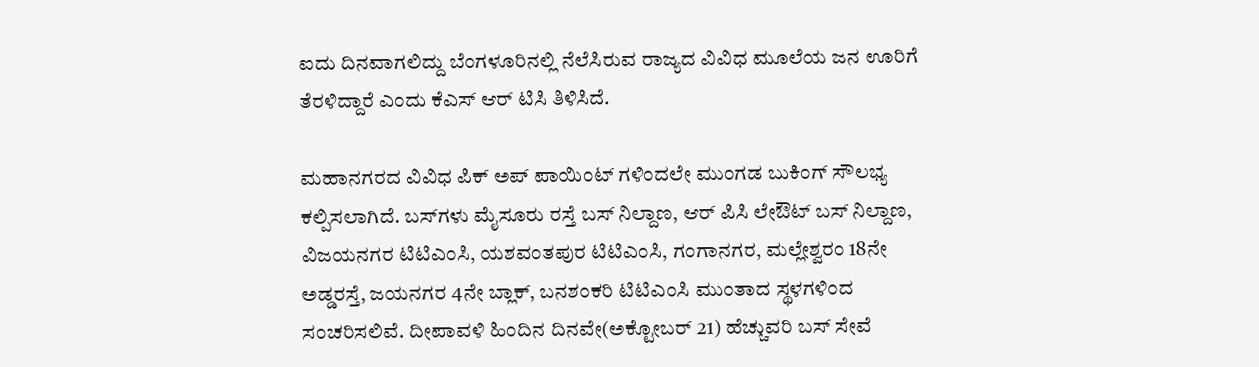ಐದು ದಿನವಾಗಲಿದ್ದು ಬೆಂಗಳೂರಿನಲ್ಲಿ ನೆಲೆಸಿರುವ ರಾಜ್ಯದ ವಿವಿಧ ಮೂಲೆಯ ಜನ ಊರಿಗೆ ತೆರಳಿದ್ದಾರೆ ಎಂದು ಕೆಎಸ್ ಆರ್ ಟಿಸಿ ತಿಳಿಸಿದೆ.

ಮಹಾನಗರದ ವಿವಿಧ ಪಿಕ್ ಅಪ್ ಪಾಯಿಂಟ್ ಗಳಿಂದಲೇ ಮುಂಗಡ ಬುಕಿಂಗ್ ಸೌಲಭ್ಯ ಕಲ್ಪಿಸಲಾಗಿದೆ. ಬಸ್‌ಗಳು ಮೈಸೂರು ರಸ್ತೆ ಬಸ್ ನಿಲ್ದಾಣ, ಆರ್ ಪಿಸಿ ಲೇಔಟ್ ಬಸ್ ನಿಲ್ದಾಣ, ವಿಜಯನಗರ ಟಿಟಿಎಂಸಿ, ಯಶವಂತಪುರ ಟಿಟಿಎಂಸಿ, ಗಂಗಾನಗರ, ಮಲ್ಲೇಶ್ವರಂ 18ನೇ ಅಡ್ಡರಸ್ತೆ, ಜಯನಗರ 4ನೇ ಬ್ಲಾಕ್, ಬನಶಂಕರಿ ಟಿಟಿಎಂಸಿ ಮುಂತಾದ ಸ್ಥಳಗಳಿಂದ ಸಂಚರಿಸಲಿವೆ. ದೀಪಾವಳಿ ಹಿಂದಿನ ದಿನವೇ(ಅಕ್ಟೋಬರ್ 21) ಹೆಚ್ಚುವರಿ ಬಸ್‌ ಸೇವೆ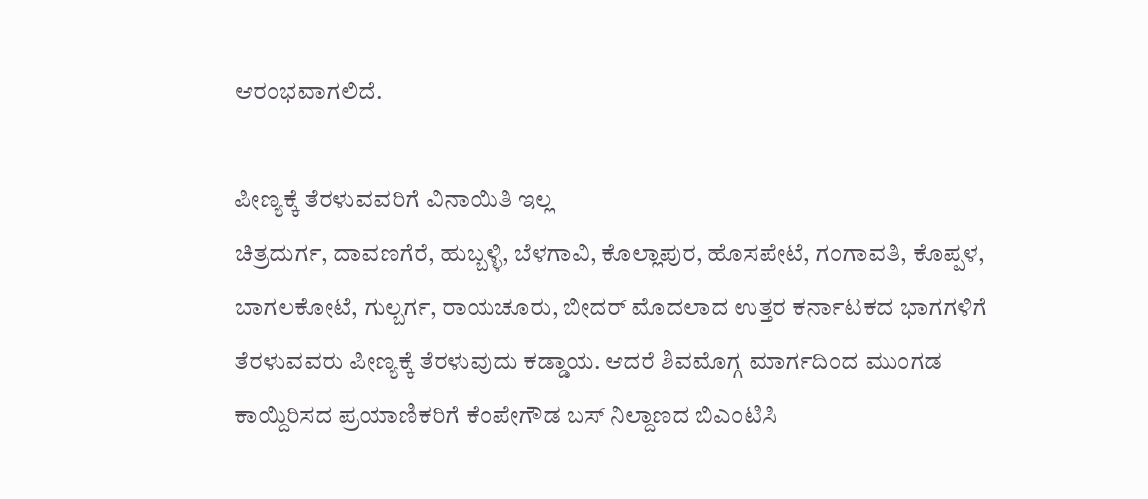ಆರಂಭವಾಗಲಿದೆ.

ಪೀಣ್ಯಕ್ಕೆ ತೆರಳುವವರಿಗೆ ವಿನಾಯಿತಿ ಇಲ್ಲ
ಚಿತ್ರದುರ್ಗ, ದಾವಣಗೆರೆ, ಹುಬ್ಬಳ್ಳಿ, ಬೆಳಗಾವಿ, ಕೊಲ್ಲಾಪುರ, ಹೊಸಪೇಟೆ, ಗಂಗಾವತಿ, ಕೊಪ್ಪಳ, ಬಾಗಲಕೋಟೆ, ಗುಲ್ಬರ್ಗ, ರಾಯಚೂರು, ಬೀದರ್ ಮೊದಲಾದ ಉತ್ತರ ಕರ್ನಾಟಕದ ಭಾಗಗಳಿಗೆ ತೆರಳುವವರು ಪೀಣ್ಯಕ್ಕೆ ತೆರಳುವುದು ಕಡ್ಡಾಯ. ಆದರೆ ಶಿವಮೊಗ್ಗ ಮಾರ್ಗದಿಂದ ಮುಂಗಡ ಕಾಯ್ದಿರಿಸದ ಪ್ರಯಾಣಿಕರಿಗೆ ಕೆಂಪೇಗೌಡ ಬಸ್ ನಿಲ್ದಾಣದ ಬಿಎಂಟಿಸಿ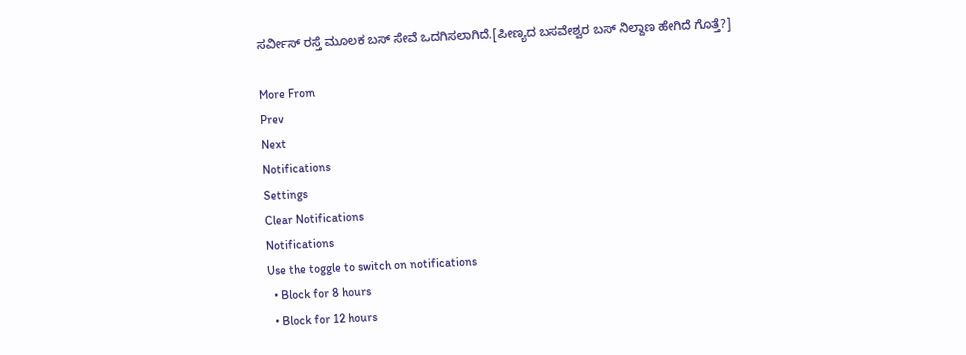ಸರ್ವೀಸ್ ರಸ್ತೆ ಮೂಲಕ ಬಸ್ ಸೇವೆ ಒದಗಿಸಲಾಗಿದೆ.[ಪೀಣ್ಯದ ಬಸವೇಶ್ವರ ಬಸ್ ನಿಲ್ದಾಣ ಹೇಗಿದೆ ಗೊತ್ತೆ?]

More From
Prev
Next
Notifications
Settings
Clear Notifications
Notifications
Use the toggle to switch on notifications
  • Block for 8 hours
  • Block for 12 hours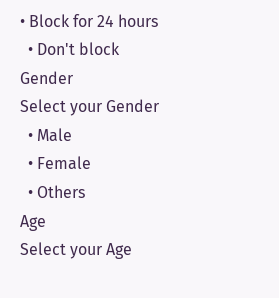• Block for 24 hours
  • Don't block
Gender
Select your Gender
  • Male
  • Female
  • Others
Age
Select your Age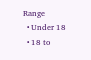Range
  • Under 18
  • 18 to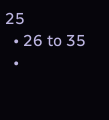25
  • 26 to 35
  •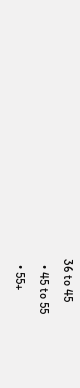36 to 45
  • 45 to 55
  • 55+